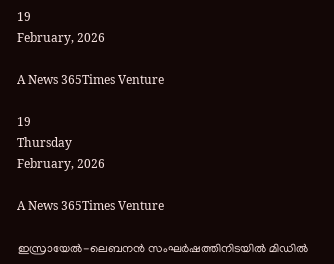19
February, 2026

A News 365Times Venture

19
Thursday
February, 2026

A News 365Times Venture

ഇസ്രായേല്‍-ലെബനന്‍ സംഘര്‍ഷത്തിനിടയില്‍ മിഡില്‍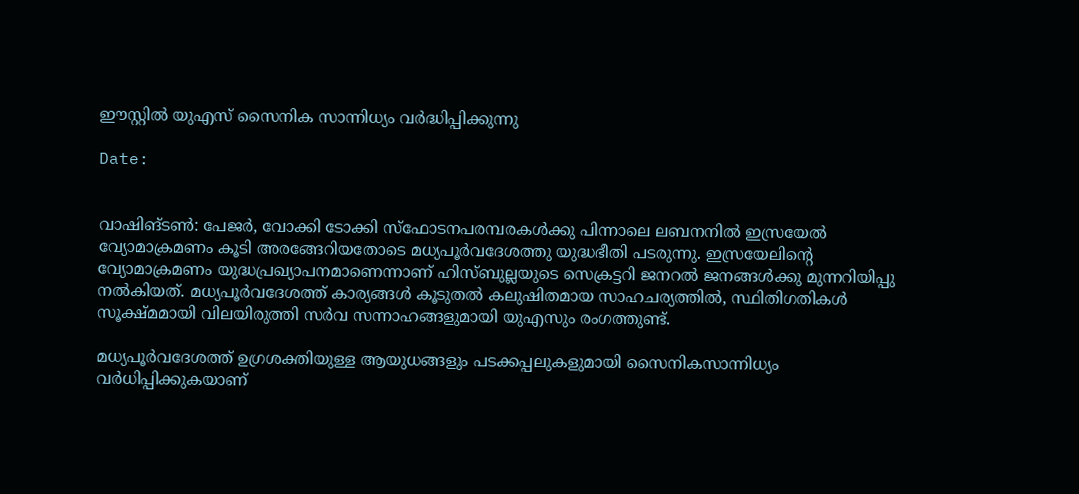ഈസ്റ്റില്‍ യുഎസ് സൈനിക സാന്നിധ്യം വര്‍ദ്ധിപ്പിക്കുന്നു

Date:


വാഷിങ്ടണ്‍: പേജര്‍, വോക്കി ടോക്കി സ്‌ഫോടനപരമ്പരകള്‍ക്കു പിന്നാലെ ലബനനില്‍ ഇസ്രയേല്‍ വ്യോമാക്രമണം കൂടി അരങ്ങേറിയതോടെ മധ്യപൂര്‍വദേശത്തു യുദ്ധഭീതി പടരുന്നു. ഇസ്രയേലിന്റെ വ്യോമാക്രമണം യുദ്ധപ്രഖ്യാപനമാണെന്നാണ് ഹിസ്ബുല്ലയുടെ സെക്രട്ടറി ജനറല്‍ ജനങ്ങള്‍ക്കു മുന്നറിയിപ്പു നല്‍കിയത്. മധ്യപൂര്‍വദേശത്ത് കാര്യങ്ങള്‍ കൂടുതല്‍ കലുഷിതമായ സാഹചര്യത്തില്‍, സ്ഥിതിഗതികള്‍ സൂക്ഷ്മമായി വിലയിരുത്തി സര്‍വ സന്നാഹങ്ങളുമായി യുഎസും രംഗത്തുണ്ട്.

മധ്യപൂര്‍വദേശത്ത് ഉഗ്രശക്തിയുള്ള ആയുധങ്ങളും പടക്കപ്പലുകളുമായി സൈനികസാന്നിധ്യം വര്‍ധിപ്പിക്കുകയാണ്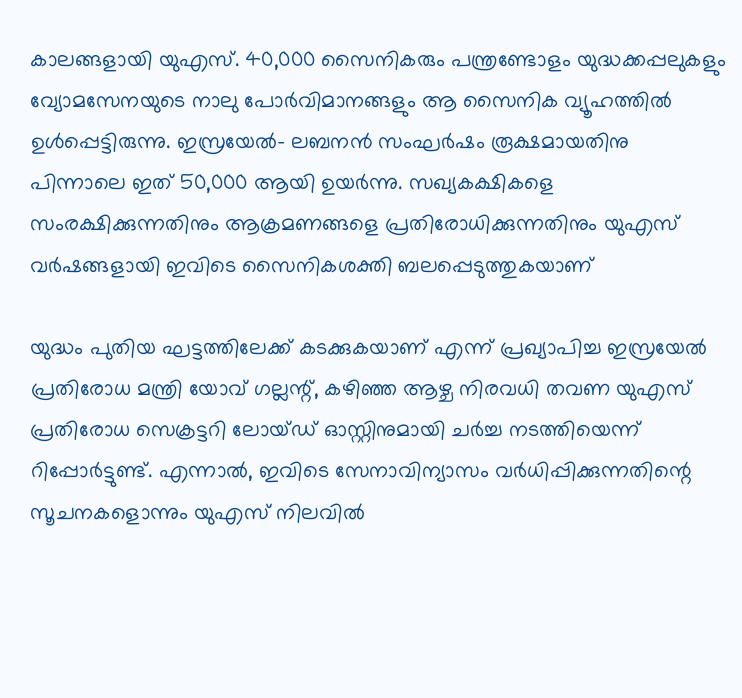കാലങ്ങളായി യുഎസ്. 40,000 സൈനികരും പന്ത്രണ്ടോളം യുദ്ധക്കപ്പലുകളും വ്യോമസേനയുടെ നാലു പോര്‍വിമാനങ്ങളും ആ സൈനിക വ്യൂഹത്തില്‍ ഉള്‍പ്പെട്ടിരുന്നു. ഇസ്രയേല്‍- ലബനന്‍ സംഘര്‍ഷം രൂക്ഷമായതിനു പിന്നാലെ ഇത് 50,000 ആയി ഉയര്‍ന്നു. സഖ്യകക്ഷികളെ സംരക്ഷിക്കുന്നതിനും ആക്രമണങ്ങളെ പ്രതിരോധിക്കുന്നതിനും യുഎസ് വര്‍ഷങ്ങളായി ഇവിടെ സൈനികശക്തി ബലപ്പെടുത്തുകയാണ്

യുദ്ധം പുതിയ ഘട്ടത്തിലേക്ക് കടക്കുകയാണ് എന്ന് പ്രഖ്യാപിച്ച ഇസ്രയേല്‍ പ്രതിരോധ മന്ത്രി യോവ് ഗല്ലന്റ്, കഴിഞ്ഞ ആഴ്ച നിരവധി തവണ യുഎസ് പ്രതിരോധ സെക്രട്ടറി ലോയ്ഡ് ഓസ്റ്റിനുമായി ചര്‍ച്ച നടത്തിയെന്ന് റിപ്പോര്‍ട്ടുണ്ട്. എന്നാല്‍, ഇവിടെ സേനാവിന്യാസം വര്‍ധിപ്പിക്കുന്നതിന്റെ സൂചനകളൊന്നും യുഎസ് നിലവില്‍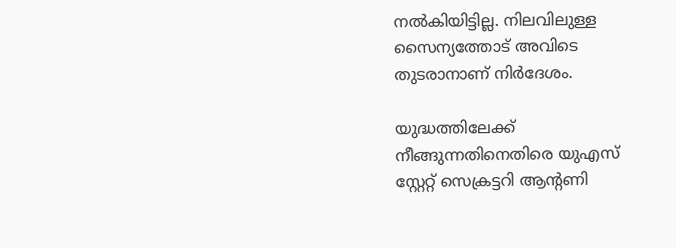നല്‍കിയിട്ടില്ല. നിലവിലുള്ള സൈന്യത്തോട് അവിടെ തുടരാനാണ് നിര്‍ദേശം.

യുദ്ധത്തിലേക്ക് നീങ്ങുന്നതിനെതിരെ യുഎസ് സ്റ്റേറ്റ് സെക്രട്ടറി ആന്റണി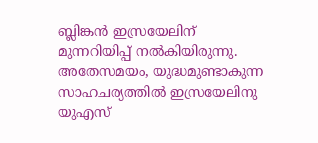ബ്ലിങ്കന്‍ ഇസ്രയേലിന് മുന്നറിയിപ്പ് നല്‍കിയിരുന്നു. അതേസമയം, യുദ്ധമുണ്ടാകുന്ന സാഹചര്യത്തില്‍ ഇസ്രയേലിനു യുഎസ്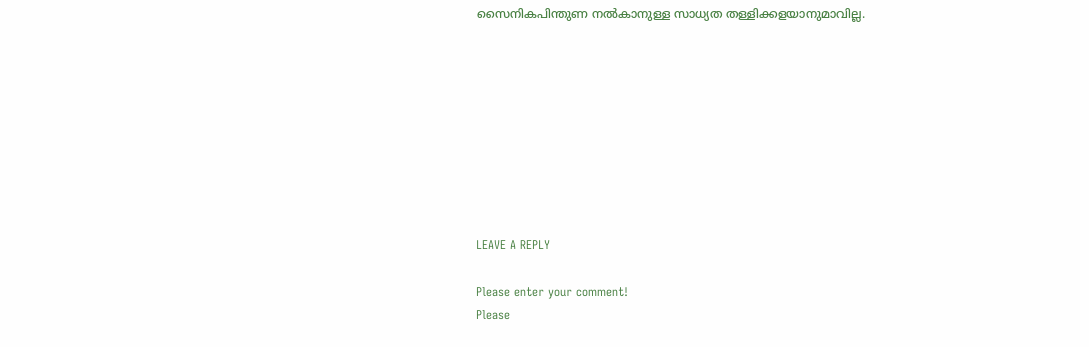സൈനികപിന്തുണ നല്‍കാനുള്ള സാധ്യത തള്ളിക്കളയാനുമാവില്ല.









LEAVE A REPLY

Please enter your comment!
Please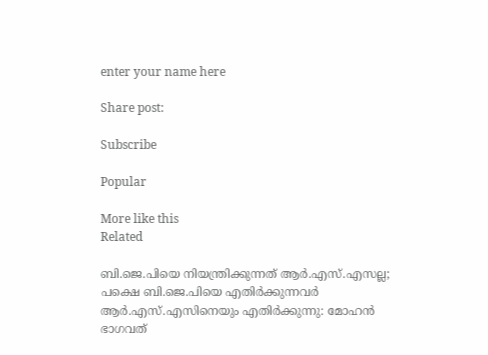enter your name here

Share post:

Subscribe

Popular

More like this
Related

ബി.ജെ.പിയെ നിയന്ത്രിക്കുന്നത് ആര്‍.എസ്.എസല്ല; പക്ഷെ ബി.ജെ.പിയെ എതിര്‍ക്കുന്നവര്‍ ആര്‍.എസ്.എസിനെയും എതിര്‍ക്കുന്നു: മോഹന്‍ ഭാഗവത്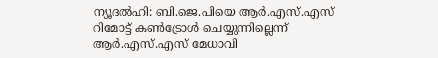ന്യൂദല്‍ഹി: ബി.ജെ.പിയെ ആര്‍.എസ്.എസ് റിമോട്ട് കണ്‍ട്രോള്‍ ചെയ്യുന്നില്ലെന്ന് ആര്‍.എസ്.എസ് മേധാവി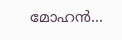മോഹന്‍...